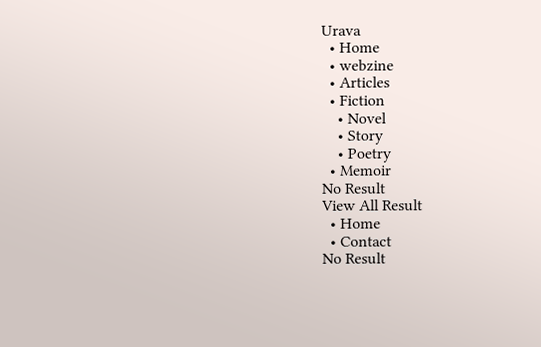Urava
  • Home
  • webzine
  • Articles
  • Fiction
    • Novel
    • Story
    • Poetry
  • Memoir
No Result
View All Result
  • Home
  • Contact
No Result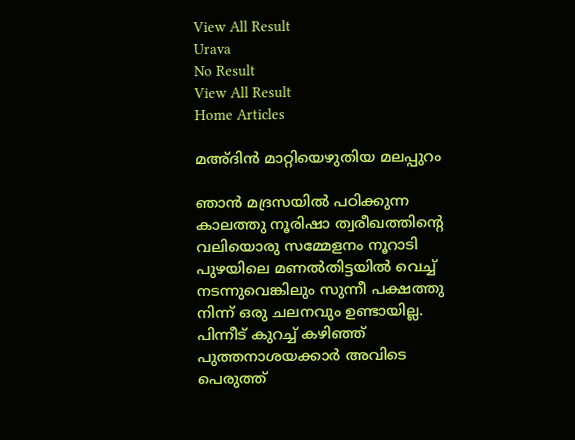View All Result
Urava
No Result
View All Result
Home Articles

മഅ്ദിന്‍ മാറ്റിയെഴുതിയ മലപ്പുറം

ഞാന്‍ മദ്രസയില്‍ പഠിക്കുന്ന കാലത്തു നൂരിഷാ ത്വരീഖത്തിന്റെ വലിയൊരു സമ്മേളനം നൂറാടി പുഴയിലെ മണല്‍തിട്ടയില്‍ വെച്ച് നടന്നുവെങ്കിലും സുന്നീ പക്ഷത്തു നിന്ന് ഒരു ചലനവും ഉണ്ടായില്ല. പിന്നീട് കുറച്ച് കഴിഞ്ഞ് പുത്തനാശയക്കാര്‍ അവിടെ പെരുത്ത്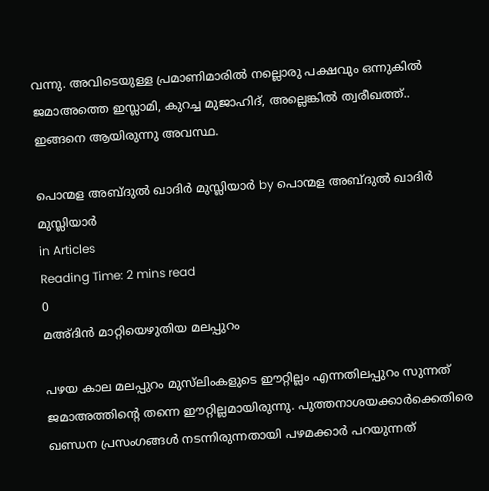വന്നു. അവിടെയുള്ള പ്രമാണിമാരില്‍ നല്ലൊരു പക്ഷവും ഒന്നുകില്‍ ജമാഅത്തെ ഇസ്ലാമി, കുറച്ച മുജാഹിദ്, അല്ലെങ്കില്‍ ത്വരീഖത്ത്.. ഇങ്ങനെ ആയിരുന്നു അവസ്ഥ.

പൊന്മള അബ്ദുല്‍ ഖാദിര്‍ മുസ്ലിയാര്‍ by പൊന്മള അബ്ദുല്‍ ഖാദിര്‍ മുസ്ലിയാര്‍
in Articles
Reading Time: 2 mins read
0
മഅ്ദിന്‍ മാറ്റിയെഴുതിയ മലപ്പുറം

പഴയ കാല മലപ്പുറം മുസ്‌ലിംകളുടെ ഈറ്റില്ലം എന്നതിലപ്പുറം സുന്നത് ജമാഅത്തിന്റെ തന്നെ ഈറ്റില്ലമായിരുന്നു. പുത്തനാശയക്കാര്‍ക്കെതിരെ ഖണ്ഡന പ്രസംഗങ്ങള്‍ നടന്നിരുന്നതായി പഴമക്കാര്‍ പറയുന്നത്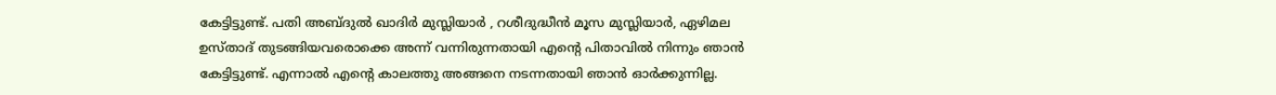കേട്ടിട്ടുണ്ട്. പതി അബ്ദുല്‍ ഖാദിര്‍ മുസ്ലിയാര്‍ , റശീദുദ്ധീന്‍ മൂസ മുസ്ലിയാര്‍, ഏഴിമല ഉസ്താദ് തുടങ്ങിയവരൊക്കെ അന്ന് വന്നിരുന്നതായി എന്റെ പിതാവില്‍ നിന്നും ഞാന്‍ കേട്ടിട്ടുണ്ട്. എന്നാല്‍ എന്റെ കാലത്തു അങ്ങനെ നടന്നതായി ഞാന്‍ ഓര്‍ക്കുന്നില്ല.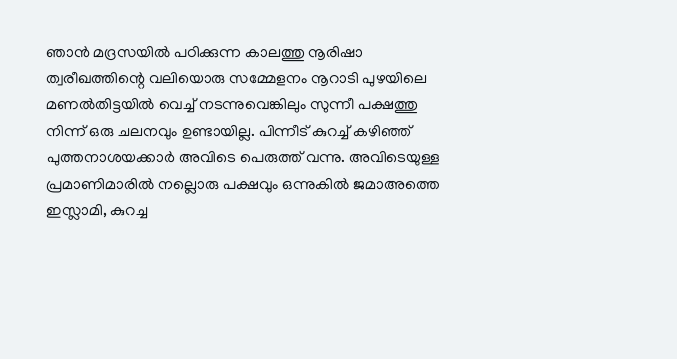ഞാന്‍ മദ്രസയില്‍ പഠിക്കുന്ന കാലത്തു നൂരിഷാ ത്വരീഖത്തിന്റെ വലിയൊരു സമ്മേളനം നൂറാടി പുഴയിലെ മണല്‍തിട്ടയില്‍ വെച്ച് നടന്നുവെങ്കിലും സുന്നീ പക്ഷത്തു നിന്ന് ഒരു ചലനവും ഉണ്ടായില്ല. പിന്നീട് കുറച്ച് കഴിഞ്ഞ് പുത്തനാശയക്കാര്‍ അവിടെ പെരുത്ത് വന്നു. അവിടെയുള്ള പ്രമാണിമാരില്‍ നല്ലൊരു പക്ഷവും ഒന്നുകില്‍ ജമാഅത്തെ ഇസ്ലാമി, കുറച്ച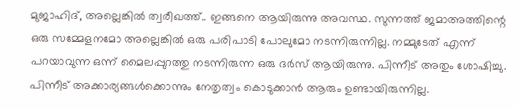മുജാഹിദ്, അല്ലെങ്കില്‍ ത്വരീഖത്ത്.. ഇങ്ങനെ ആയിരുന്നു അവസ്ഥ. സുന്നത്ത് ജമാഅത്തിന്റെ ഒരു സമ്മേളനമോ അല്ലെങ്കില്‍ ഒരു പരിപാടി പോലുമോ നടന്നിരുന്നില്ല. നമ്മുടേത് എന്ന് പറയാവുന്ന ഒന്ന് മൈലപ്പുറത്തു നടന്നിരുന്ന ഒരു ദര്‍സ് ആയിരുന്നു. പിന്നീട് അതും ശോഷിച്ചു. പിന്നീട് അക്കാര്യങ്ങള്‍ക്കൊന്നും നേതൃത്വം കൊടുക്കാന്‍ ആരും ഉണ്ടായിരുന്നില്ല.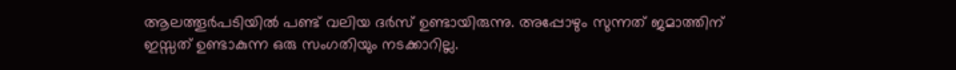ആലത്തൂര്‍പടിയില്‍ പണ്ട് വലിയ ദര്‍സ് ഉണ്ടായിരുന്നു. അപ്പോഴും സുന്നത് ജമാത്തിന് ഇസ്സത് ഉണ്ടാകുന്ന ഒരു സംഗതിയും നടക്കാറില്ല.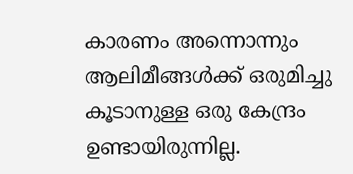കാരണം അന്നൊന്നും ആലിമീങ്ങള്‍ക്ക് ഒരുമിച്ചു കൂടാനുള്ള ഒരു കേന്ദ്രം ഉണ്ടായിരുന്നില്ല.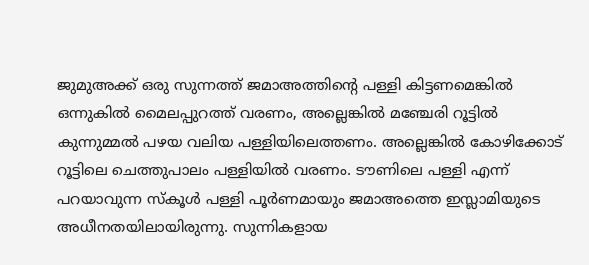ജുമുഅക്ക് ഒരു സുന്നത്ത് ജമാഅത്തിന്റെ പള്ളി കിട്ടണമെങ്കില്‍ ഒന്നുകില്‍ മൈലപ്പുറത്ത് വരണം, അല്ലെങ്കില്‍ മഞ്ചേരി റൂട്ടില്‍ കുന്നുമ്മല്‍ പഴയ വലിയ പള്ളിയിലെത്തണം. അല്ലെങ്കില്‍ കോഴിക്കോട് റൂട്ടിലെ ചെത്തുപാലം പള്ളിയില്‍ വരണം. ടൗണിലെ പള്ളി എന്ന് പറയാവുന്ന സ്‌കൂള്‍ പള്ളി പൂര്‍ണമായും ജമാഅത്തെ ഇസ്ലാമിയുടെ അധീനതയിലായിരുന്നു. സുന്നികളായ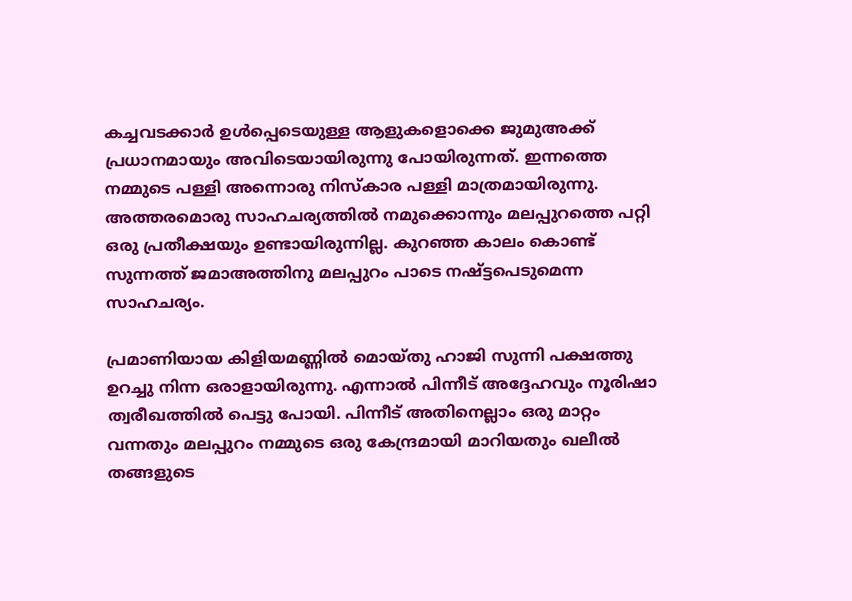കച്ചവടക്കാര്‍ ഉള്‍പ്പെടെയുള്ള ആളുകളൊക്കെ ജുമുഅക്ക് പ്രധാനമായും അവിടെയായിരുന്നു പോയിരുന്നത്. ഇന്നത്തെ നമ്മുടെ പള്ളി അന്നൊരു നിസ്‌കാര പള്ളി മാത്രമായിരുന്നു. അത്തരമൊരു സാഹചര്യത്തില്‍ നമുക്കൊന്നും മലപ്പുറത്തെ പറ്റി ഒരു പ്രതീക്ഷയും ഉണ്ടായിരുന്നില്ല. കുറഞ്ഞ കാലം കൊണ്ട് സുന്നത്ത് ജമാഅത്തിനു മലപ്പുറം പാടെ നഷ്ട്ടപെടുമെന്ന സാഹചര്യം.

പ്രമാണിയായ കിളിയമണ്ണില്‍ മൊയ്തു ഹാജി സുന്നി പക്ഷത്തു ഉറച്ചു നിന്ന ഒരാളായിരുന്നു. എന്നാല്‍ പിന്നീട് അദ്ദേഹവും നൂരിഷാ ത്വരീഖത്തില്‍ പെട്ടു പോയി. പിന്നീട് അതിനെല്ലാം ഒരു മാറ്റം വന്നതും മലപ്പുറം നമ്മുടെ ഒരു കേന്ദ്രമായി മാറിയതും ഖലീല്‍ തങ്ങളുടെ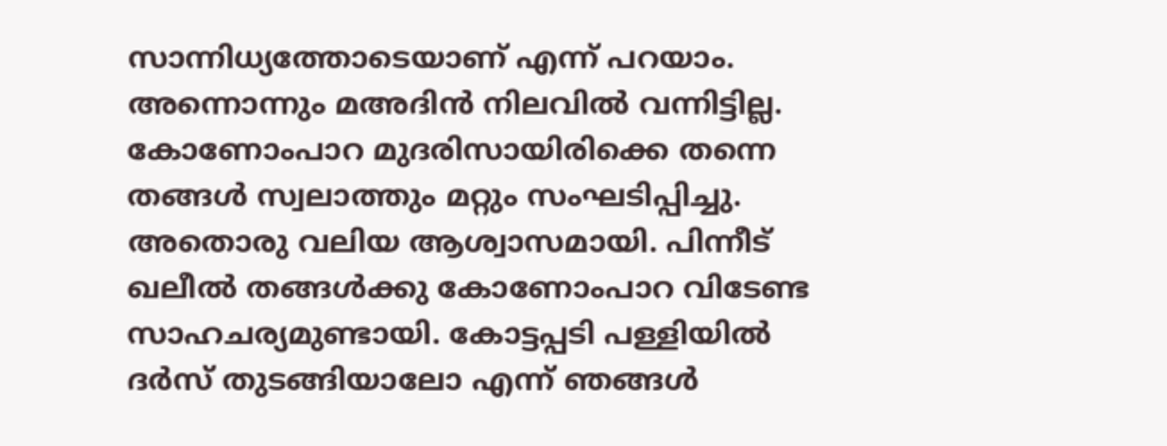സാന്നിധ്യത്തോടെയാണ് എന്ന് പറയാം. അന്നൊന്നും മഅദിന്‍ നിലവില്‍ വന്നിട്ടില്ല. കോണോംപാറ മുദരിസായിരിക്കെ തന്നെ തങ്ങള്‍ സ്വലാത്തും മറ്റും സംഘടിപ്പിച്ചു. അതൊരു വലിയ ആശ്വാസമായി. പിന്നീട് ഖലീല്‍ തങ്ങള്‍ക്കു കോണോംപാറ വിടേണ്ട സാഹചര്യമുണ്ടായി. കോട്ടപ്പടി പള്ളിയില്‍ ദര്‍സ് തുടങ്ങിയാലോ എന്ന് ഞങ്ങള്‍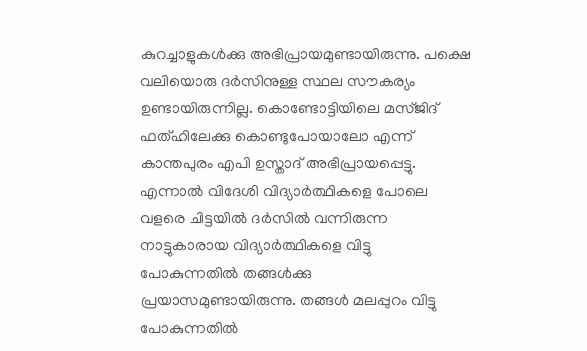കുറച്ചാളുകള്‍ക്കു അഭിപ്രായമുണ്ടായിരുന്നു. പക്ഷെ വലിയൊരു ദര്‍സിനുള്ള സ്ഥല സൗകര്യം ഉണ്ടായിരുന്നില്ല. കൊണ്ടോട്ടിയിലെ മസ്ജിദ് ഫത്ഹിലേക്കു കൊണ്ടുപോയാലോ എന്ന് കാന്തപുരം എപി ഉസ്താദ് അഭിപ്രായപ്പെട്ടു. എന്നാല്‍ വിദേശി വിദ്യാര്‍ത്ഥികളെ പോലെ വളരെ ചിട്ടയില്‍ ദര്‍സില്‍ വന്നിരുന്ന നാട്ടുകാരായ വിദ്യാര്‍ത്ഥികളെ വിട്ടു പോകുന്നതില്‍ തങ്ങള്‍ക്കു പ്രയാസമുണ്ടായിരുന്നു. തങ്ങള്‍ മലപ്പുറം വിട്ടു പോകുന്നതില്‍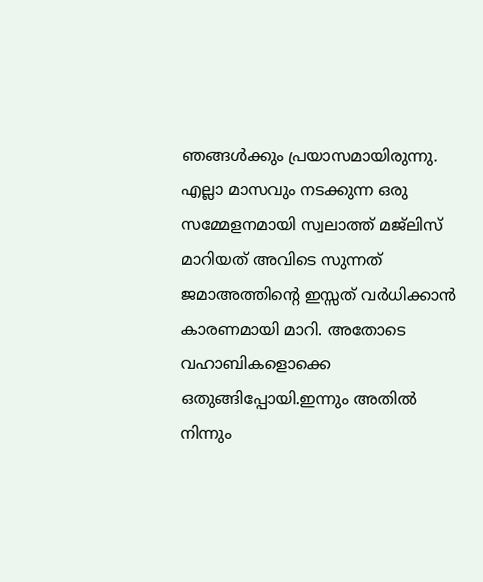ഞങ്ങള്‍ക്കും പ്രയാസമായിരുന്നു. എല്ലാ മാസവും നടക്കുന്ന ഒരു സമ്മേളനമായി സ്വലാത്ത് മജ്‌ലിസ് മാറിയത് അവിടെ സുന്നത് ജമാഅത്തിന്റെ ഇസ്സത് വര്‍ധിക്കാന്‍ കാരണമായി മാറി. അതോടെ വഹാബികളൊക്കെ ഒതുങ്ങിപ്പോയി.ഇന്നും അതില്‍ നിന്നും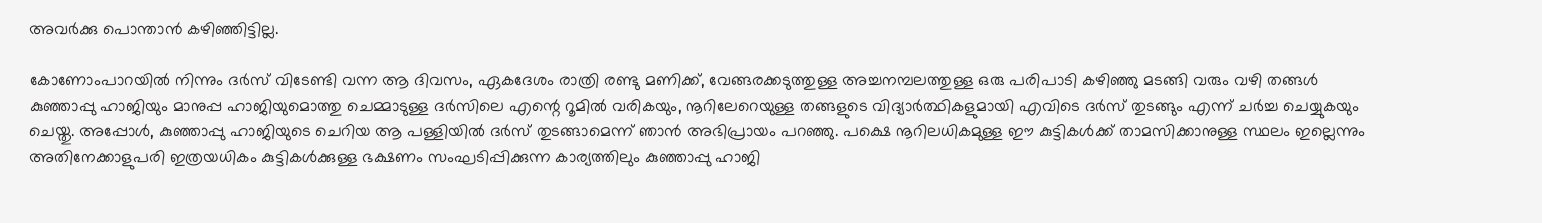അവര്‍ക്കു പൊന്താന്‍ കഴിഞ്ഞിട്ടില്ല.

കോണോംപാറയില്‍ നിന്നും ദര്‍സ് വിടേണ്ടി വന്ന ആ ദിവസം, ഏകദേശം രാത്രി രണ്ടു മണിക്ക്, വേങ്ങരക്കടുത്തുള്ള അച്ചനമ്പലത്തുള്ള ഒരു പരിപാടി കഴിഞ്ഞു മടങ്ങി വരും വഴി തങ്ങള്‍ കുഞ്ഞാപ്പു ഹാജിയും മാനുപ്പ ഹാജിയുമൊത്തു ചെമ്മാടുള്ള ദര്‍സിലെ എന്റെ റൂമില്‍ വരികയും, നൂറിലേറെയുള്ള തങ്ങളുടെ വിദ്യാര്‍ത്ഥികളുമായി എവിടെ ദര്‍സ് തുടങ്ങും എന്ന് ചര്‍ച്ച ചെയ്യുകയും ചെയ്തു. അപ്പോള്‍, കുഞ്ഞാപ്പു ഹാജിയുടെ ചെറിയ ആ പള്ളിയില്‍ ദര്‍സ് തുടങ്ങാമെന്ന് ഞാന്‍ അഭിപ്രായം പറഞ്ഞു. പക്ഷെ നൂറിലധികമുള്ള ഈ കുട്ടികള്‍ക്ക് താമസിക്കാനുള്ള സ്ഥലം ഇല്ലെന്നും അതിനേക്കാളുപരി ഇത്രയധികം കുട്ടികള്‍ക്കുള്ള ഭക്ഷണം സംഘടിപ്പിക്കുന്ന കാര്യത്തിലും കുഞ്ഞാപ്പു ഹാജി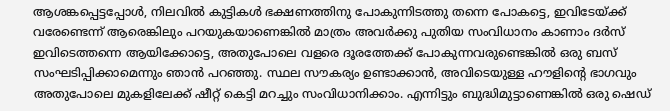ആശങ്കപ്പെട്ടപ്പോള്‍, നിലവില്‍ കുട്ടികള്‍ ഭക്ഷണത്തിനു പോകുന്നിടത്തു തന്നെ പോകട്ടെ, ഇവിടേയ്ക്ക് വരേണ്ടെന്ന് ആരെങ്കിലും പറയുകയാണെങ്കില്‍ മാത്രം അവര്‍ക്കു പുതിയ സംവിധാനം കാണാം ദര്‍സ് ഇവിടെത്തന്നെ ആയിക്കോട്ടെ, അതുപോലെ വളരെ ദൂരത്തേക്ക് പോകുന്നവരുണ്ടെങ്കില്‍ ഒരു ബസ് സംഘടിപ്പിക്കാമെന്നും ഞാന്‍ പറഞ്ഞു. സ്ഥല സൗകര്യം ഉണ്ടാക്കാന്‍, അവിടെയുള്ള ഹൗളിന്റെ ഭാഗവും അതുപോലെ മുകളിലേക്ക് ഷീറ്റ് കെട്ടി മറച്ചും സംവിധാനിക്കാം. എന്നിട്ടും ബുദ്ധിമുട്ടാണെങ്കില്‍ ഒരു ഷെഡ്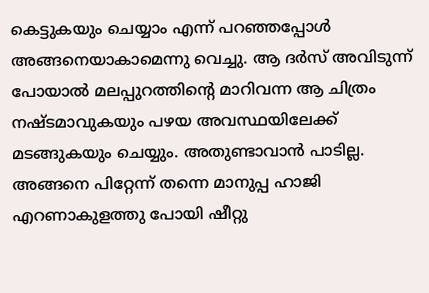കെട്ടുകയും ചെയ്യാം എന്ന് പറഞ്ഞപ്പോള്‍ അങ്ങനെയാകാമെന്നു വെച്ചു. ആ ദര്‍സ് അവിടുന്ന് പോയാല്‍ മലപ്പുറത്തിന്റെ മാറിവന്ന ആ ചിത്രം നഷ്ടമാവുകയും പഴയ അവസ്ഥയിലേക്ക് മടങ്ങുകയും ചെയ്യും. അതുണ്ടാവാന്‍ പാടില്ല. അങ്ങനെ പിറ്റേന്ന് തന്നെ മാനുപ്പ ഹാജി എറണാകുളത്തു പോയി ഷീറ്റു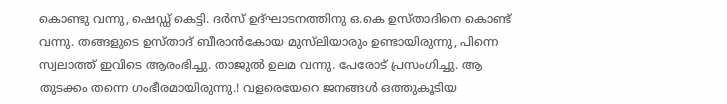കൊണ്ടു വന്നു, ഷെഡ്ഡ് കെട്ടി. ദര്‍സ് ഉദ്ഘാടനത്തിനു ഒ.കെ ഉസ്താദിനെ കൊണ്ട് വന്നു. തങ്ങളുടെ ഉസ്താദ് ബീരാന്‍കോയ മുസ്‌ലിയാരും ഉണ്ടായിരുന്നു, പിന്നെ സ്വലാത്ത് ഇവിടെ ആരംഭിച്ചു. താജുല്‍ ഉലമ വന്നു. പേരോട് പ്രസംഗിച്ചു. ആ തുടക്കം തന്നെ ഗംഭീരമായിരുന്നു.! വളരെയേറെ ജനങ്ങള്‍ ഒത്തുകൂടിയ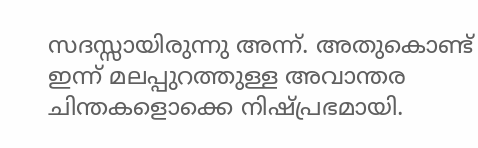സദസ്സായിരുന്നു അന്ന്. അതുകൊണ്ട് ഇന്ന് മലപ്പുറത്തുള്ള അവാന്തര ചിന്തകളൊക്കെ നിഷ്പ്രഭമായി.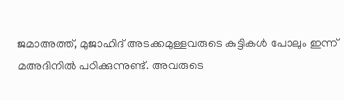ജമാഅത്ത്, മുജാഹിദ് അടക്കമുള്ളവരുടെ കുട്ടികള്‍ പോലും ഇന്ന് മഅദിനില്‍ പഠിക്കുന്നുണ്ട്. അവരുടെ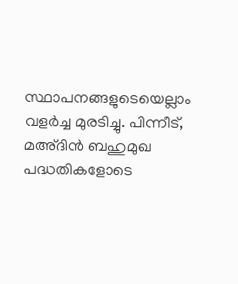സ്ഥാപനങ്ങളുടെയെല്ലാം വളര്‍ച്ച മുരടിച്ചു. പിന്നീട്, മഅ്ദിന്‍ ബഹുമുഖ പദ്ധതികളോടെ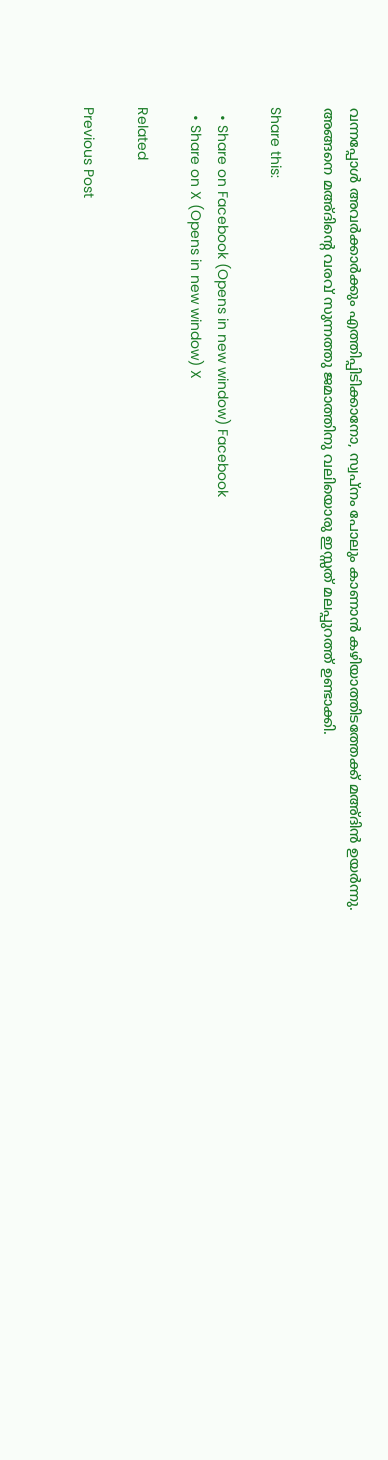വന്നപ്പോള്‍ അവര്‍ക്കാര്‍ക്കും എത്തിപ്പിടിക്കാനോ, സ്വപ്‌നം പോലും കാണാന്‍ കഴിയാത്തിടത്തേക്ക് മഅ്ദിന്‍ ഉയര്‍ന്നു. അങ്ങനെ മഅ്ദിന്റെ വരവ് സുന്നത്തു ജമാത്തിനു വലിയൊരു ഇസ്സത് മലപ്പുറത്ത് ഉണ്ടാക്കി.

Share this:

  • Share on Facebook (Opens in new window) Facebook
  • Share on X (Opens in new window) X

Related

Previous Post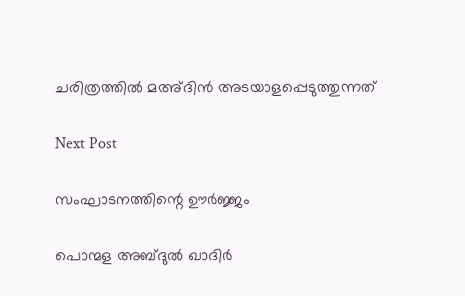ചരിത്രത്തില്‍ മഅ്ദിന്‍ അടയാളപ്പെടുത്തുന്നത്

Next Post

സംഘാടനത്തിന്റെ ഊര്‍ജ്ജം

പൊന്മള അബ്ദുല്‍ ഖാദിര്‍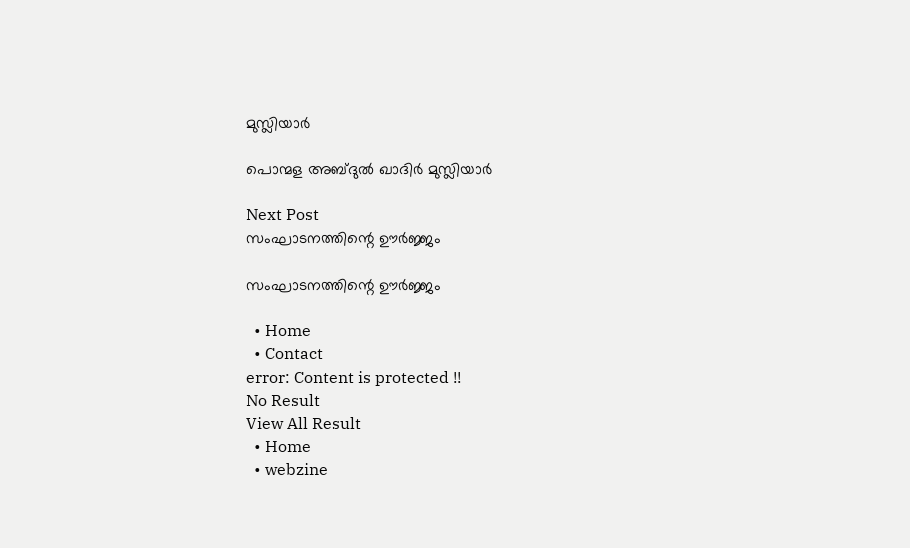മുസ്ലിയാര്‍

പൊന്മള അബ്ദുല്‍ ഖാദിര്‍ മുസ്ലിയാര്‍

Next Post
സംഘാടനത്തിന്റെ ഊര്‍ജ്ജം

സംഘാടനത്തിന്റെ ഊര്‍ജ്ജം

  • Home
  • Contact
error: Content is protected !!
No Result
View All Result
  • Home
  • webzine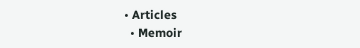• Articles
  • Memoir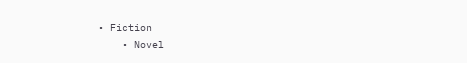• Fiction
    • Novel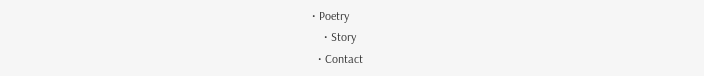• Poetry
    • Story
  • Contact